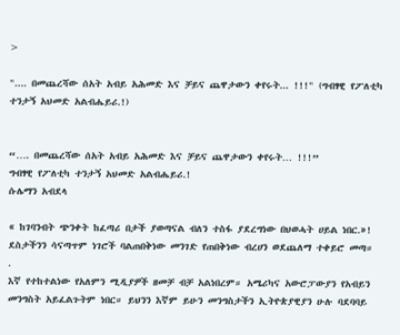>

".... በመጨረሻው ሰአት አብይ አሕመድ እና ቻይና ጨዋታውን ቀየሩት... !!!" (ግብፃዊ የፖለቲካ ተንታኝ አህመድ አልብሔይሪ.!)


“…. በመጨረሻው ሰአት አብይ አሕመድ እና ቻይና ጨዋታውን ቀየሩት… !!!”
ግብፃዊ የፖለቲካ ተንታኝ አህመድ አልብሔይሪ.!
ሱሌማን አብደላ

« ከገባንብት ጭንቀት ከፈጣሪ በታች ያወጣናል ብለን ተስፋ ያደረግነው በህወሓት ሀይል ነበር.»! ደስታችንን ሳናጣጥም ነገሮች ባልጠበቅነው መንገድ የጠበቅነው ብረሀን ወደጨለማ ተቀይሮ መጣ።
.
እኛ የተከተልነው የአለምን ሚዲያዎች ዘመቻ ብቻ አልነበረም። አሜሪካና አውሮፓውያን የአብይን መንግስት አይፈልጉትም ነበር። ይህንን እኛም ይሁን መንግስታችን ኢትዮጵያዊያን ሁሉ ባደባባይ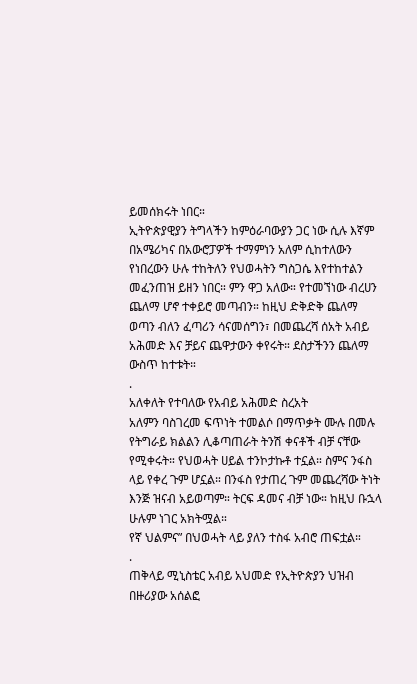ይመሰክሩት ነበር።
ኢትዮጵያዊያን ትግላችን ከምዕራባውያን ጋር ነው ሲሉ እኛም በአሜሪካና በአውሮፓዎች ተማምነን አለም ሲከተለውን የነበረውን ሁሉ ተከትለን የህወሓትን ግስጋሴ እየተከተልን መፈንጠዝ ይዘን ነበር። ምን ዋጋ አለው። የተመኘነው ብረሀን ጨለማ ሆኖ ተቀይሮ መጣብን። ከዚህ ድቅድቅ ጨለማ ወጣን ብለን ፈጣሪን ሳናመሰግን፣ በመጨረሻ ሰአት አብይ አሕመድ እና ቻይና ጨዋታውን ቀየሩት። ደስታችንን ጨለማ ውስጥ ከተቱት።
.
አለቀለት የተባለው የአብይ አሕመድ ስረአት
አለምን ባስገረመ ፍጥነት ተመልሶ በማጥቃት ሙሉ በመሉ የትግራይ ክልልን ሊቆጣጠራት ትንሽ ቀናቶች ብቻ ናቸው የሚቀሩት። የህወሓት ሀይል ተንኮታኩቶ ተኗል። ስምና ንፋስ ላይ የቀረ ጉም ሆኗል። በንፋስ የታጠረ ጉም መጨረሻው ትነት እንጅ ዝናብ አይወጣም። ትርፍ ዳመና ብቻ ነው። ከዚህ ቡኋላ ሁሉም ነገር አክትሟል።
የኛ ህልምና” በህወሓት ላይ ያለን ተስፋ አብሮ ጠፍቷል።
.
ጠቅላይ ሚኒስቴር አብይ አህመድ የኢትዮጵያን ህዝብ በዙሪያው አሰልፎ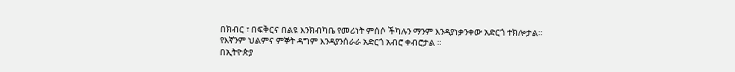በክብር ፣ በፍቅርና በልዩ እንክብካቤ የመሪነት ምሰሶ ችካሉን ማንም እንዳያነቃንቀው አድርጎ ተክሎታል።
የእኛንም ህልምና ምኞት ዳግም እንዳያንሰራራ አድርጎ አብሮ ቀብሮታል ።
በኢትዮጵያ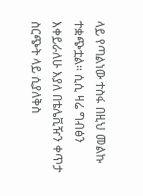ላይ የጣልነው ተስፋ በዚህ መልኩ ተቋጭቷል። ሲሲ ዛሬ ግብፅን እቀይራለሁ እያለ በቴሌቪዥን ቀጥታ ስርጭት ላይ ሲያለቅስ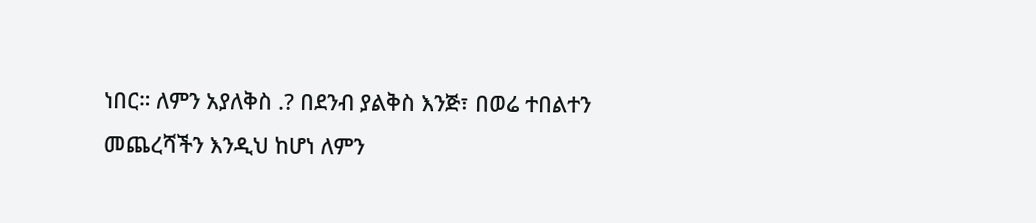ነበር። ለምን አያለቅስ .? በደንብ ያልቅስ እንጅ፣ በወሬ ተበልተን መጨረሻችን እንዲህ ከሆነ ለምን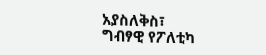አያስለቅስ፣
ግብፃዊ የፖለቲካ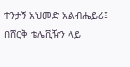ተንታኝ አህመድ አልብሔይሪ፤ በሸርቅ ቴሌቪዥን ላይ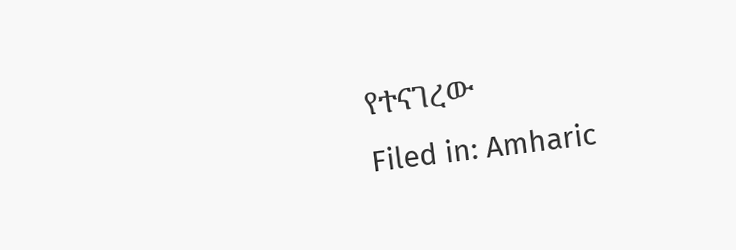የተናገረው
Filed in: Amharic